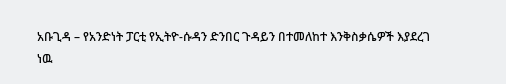አቡጊዳ – የአንድነት ፓርቲ የኢትዮ-ሱዳን ድንበር ጉዳይን በተመለከተ እንቅስቃሴዎች እያደረገ ነዉ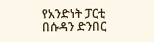የአንድነት ፓርቲ በሱዳን ድንበር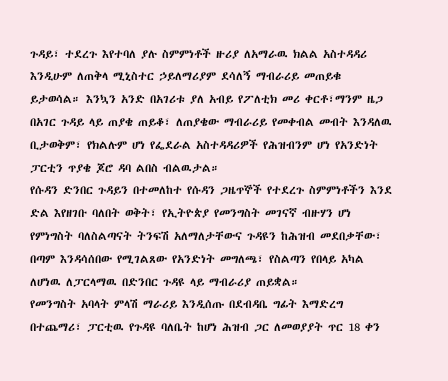ጉዳይ፣ ተደረጉ እየተባለ ያሉ ስምምነቶች ዙሪያ ለአማራዉ ክልል አስተዳዳሪ እንዲሁም ለጠቅላ ሚኒስተር ኃይለማሪያም ደሳለኝ ማብራሪይ መጠይቁ ይታወሳል። እንኳን አንድ በአገሪቱ ያለ አብይ የፖለቲክ መሪ ቀርቶ፣ማንም ዜጋ በአገር ጉዳይ ላይ ጠያቄ ጠይቆ፣ ለጠያቄው ማብራሪይ የመቀብል መብት እንዳለዉ ቢታወቅም፣ የክልሉም ሆነ የፌደራል አስተዳዳሪዎች የሕዝብንም ሆነ የአንድነት ፓርቲን ጥያቄ ጆሮ ዳባ ልበስ ብልዉታል።
የሱዳን ድንበር ጉዳይን በተመለከተ የሱዳን ጋዜጥኞች የተደረጉ ስምምነቶችን እንደ ድል እየዘገቡ ባለበት ወቅት፣ የኢትዮጵያ የመንግስት መገናኛ ብዙሃን ሆነ የምነግስት ባለስልጣናት ትንፍሽ አለማለታቸውና ጉዳዩን ከሕዝብ መደበቃቸው፣ በጣም እንዳሳሰበው የሚገልጸው የአንድነት መግለጫ፣ የስልጣን የበላይ አካል ለሆነዉ ለፓርላማዉ በድንበር ጉዳዩ ላይ ማብራሪያ ጠይቋል።
የመንግስት አባላት ምላሽ ማራሪይ እንዲሰጡ በደብዳቤ ግፊት እማድረግ በተጨማሪ፣ ፓርቲዉ የጉዳዩ ባለቤት ከሆነ ሕዝብ ጋር ለመወያያት ጥር 18 ቀን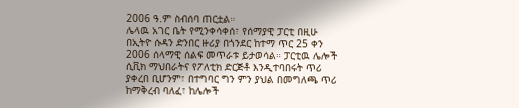2006 ዓ.ም ስብሰባ ጠርቷል።
ሌላዉ አገር ቤት የሚንቀሳቀሰ፣ የሰማያዊ ፓርቲ በዚሁ በኢትዮ ሱዳን ድንበር ዙሪያ በጎንደር ከተማ ጥር 25 ቀን 2006 ሰላማዊ ሰልፍ መጥራቱ ይታወሳል። ፓርቲዉ ሌሎች ሲቪክ ማህበራትና የፖለቲክ ድርጅቶ እንዲተባበሩት ጥሪ ያቀረበ ቢሆንም፣ በተግባር ግን ምን ያህል በመግለጫ ጥሪ ከማቅረብ ባለፈ፣ ከሌሎች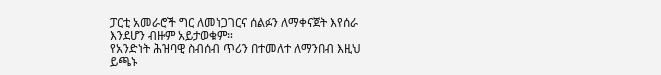ፓርቲ አመራሮች ግር ለመነጋገርና ሰልፉን ለማቀናጀት እየሰራ እንደሆን ብዙም አይታወቁም።
የአንድነት ሕዝባዊ ስብሰብ ጥሪን በተመለተ ለማንበብ እዚህ ይጫኑ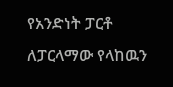የአንድነት ፓርቶ ለፓርላማው የላከዉን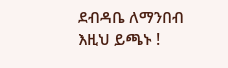ደብዳቤ ለማንበብ እዚህ ይጫኑ !